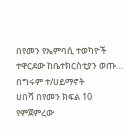በየመን የኤምባሲ ተወካዮች ተዋርደው ከቤተክርስቲያን ወጡ…
በግሩም ተ/ሀይማኖት
ሀበሻ በየመን ክፍል 10
የምጀምረው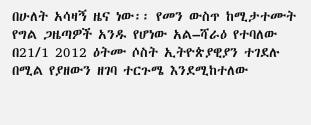በሁለት አሳዛኝ ዜና ነው፡፡ የመን ውስጥ ከሚታተሙት የግል ጋዜጣዎች አንዱ የሆነው አል–ሻራዕ የተባለው በ21/1 2012 ዕትሙ ሶስት ኢትዮጵያዊያን ተገደሉ በሚል የያዘውን ዘገባ ተርጉሜ እንደሚከተለው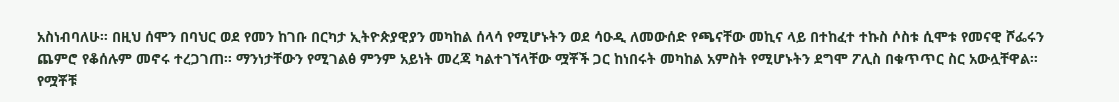አስነብባለሁ። በዚህ ሰሞን በባህር ወደ የመን ከገቡ በርካታ ኢትዮጵያዊያን መካከል ሰላሳ የሚሆኑትን ወደ ሳዑዲ ለመውሰድ የጫናቸው መኪና ላይ በተከፈተ ተኩስ ሶስቱ ሲሞቱ የመናዊ ሾፌሩን ጨምሮ የቆሰሉም መኖሩ ተረጋገጠ፡፡ ማንነታቸውን የሚገልፅ ምንም አይነት መረጃ ካልተገኘላቸው ሟቾች ጋር ከነበሩት መካከል አምስት የሚሆኑትን ደግሞ ፖሊስ በቁጥጥር ስር አውሏቸዋል። የሟቾቹ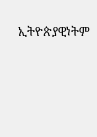ኢትዮጵያዊነትም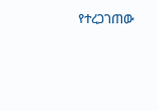የተረጋገጠው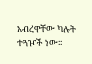አብረዋቸው ካሉት ተጓዦች ነው፡፡